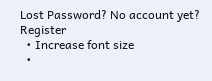Lost Password? No account yet? Register
  • Increase font size
  •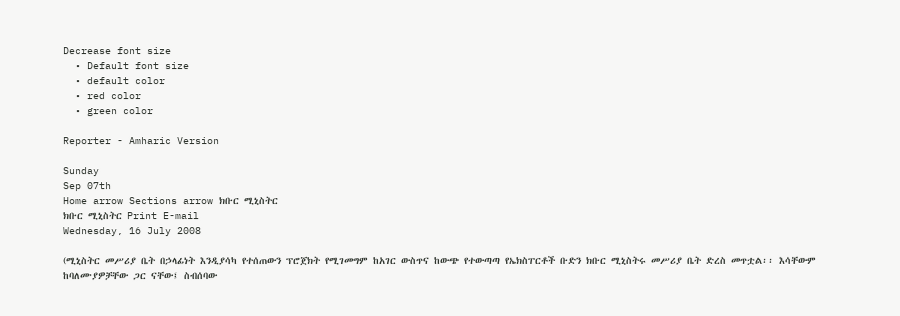Decrease font size
  • Default font size
  • default color
  • red color
  • green color

Reporter - Amharic Version

Sunday
Sep 07th
Home arrow Sections arrow ክቡር ሚኒስትር
ክቡር ሚኒስትር Print E-mail
Wednesday, 16 July 2008

(ሚኒስትር መሥሪያ ቤት በኃላፊነት እንዲያሳካ የተሰጠውን ፕሮጀክት የሚገመግም ከአገር ውስጥና ከውጭ የተውጣጣ የኤክስፐርቶች ቡድን ክቡር ሚኒስትሩ መሥሪያ ቤት ድረስ መጥቷል፡፡ እሳቸውም ከባለሙያዎቻቸው ጋር ናቸው፤ ስብሰባው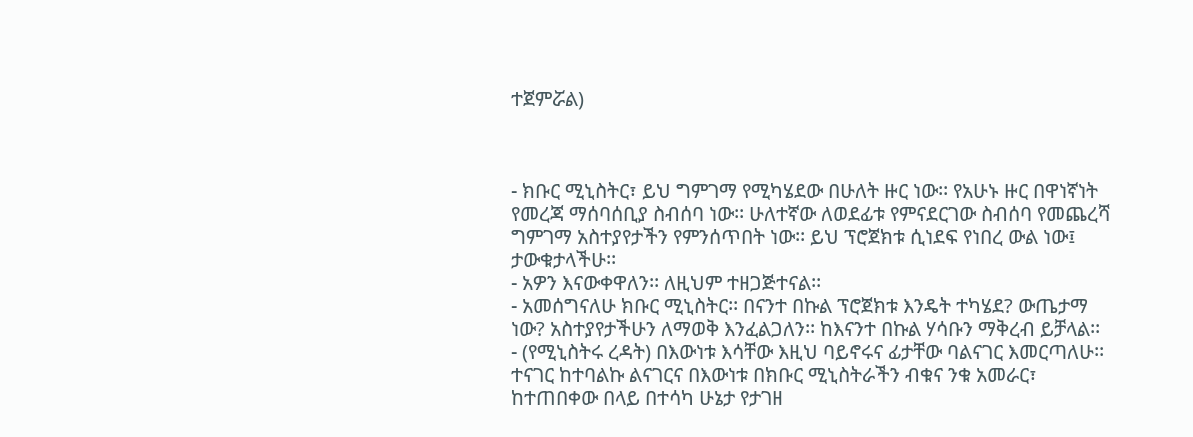ተጀምሯል)



- ክቡር ሚኒስትር፣ ይህ ግምገማ የሚካሄደው በሁለት ዙር ነው፡፡ የአሁኑ ዙር በዋነኛነት የመረጃ ማሰባሰቢያ ስብሰባ ነው፡፡ ሁለተኛው ለወደፊቱ የምናደርገው ስብሰባ የመጨረሻ ግምገማ አስተያየታችን የምንሰጥበት ነው፡፡ ይህ ፕሮጀክቱ ሲነደፍ የነበረ ውል ነው፤ ታውቁታላችሁ፡፡
- አዎን እናውቀዋለን፡፡ ለዚህም ተዘጋጅተናል፡፡
- አመሰግናለሁ ክቡር ሚኒስትር፡፡ በናንተ በኩል ፕሮጀክቱ እንዴት ተካሄደ? ውጤታማ ነው? አስተያየታችሁን ለማወቅ እንፈልጋለን፡፡ ከእናንተ በኩል ሃሳቡን ማቅረብ ይቻላል፡፡
- (የሚኒስትሩ ረዳት) በእውነቱ እሳቸው እዚህ ባይኖሩና ፊታቸው ባልናገር እመርጣለሁ፡፡ ተናገር ከተባልኩ ልናገርና በእውነቱ በክቡር ሚኒስትራችን ብቁና ንቁ አመራር፣ ከተጠበቀው በላይ በተሳካ ሁኔታ የታገዘ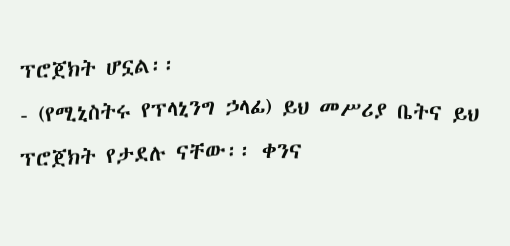ፕሮጀክት ሆኗል፡፡
- (የሚኒስትሩ የፕላኒንግ ኃላፊ) ይህ መሥሪያ ቤትና ይህ ፕሮጀክት የታደሉ ናቸው፡፡ ቀንና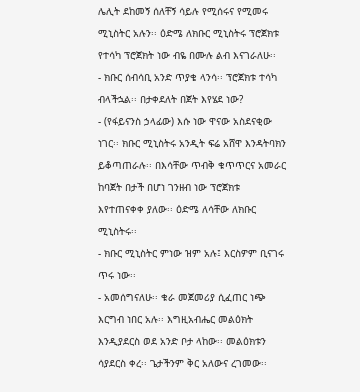ሌሊት ደከመኝ ሰለቸኝ ሳይሉ የሚሰሩና የሚመሩ ሚኒስትር አሉን፡፡ ዕድሜ ለክቡር ሚኒስትሩ ፕሮጀክቱ የተሳካ ፕሮጀክት ነው ብዬ በሙሉ ልብ እናገራለሁ፡፡
- ክቡር ሰብሳቢ አንድ ጥያቄ ላንሳ፡፡ ፕሮጀክቱ ተሳካ ብላችኋል፡፡ በታቀደለት በጀት እየሄደ ነው?
- (የፋይናንስ ኃላፊው) እሱ ነው ዋናው አስደናቂው ነገር፡፡ ክቡር ሚኒስትሩ አንዲት ፍሬ አሸዋ እንዳትባክን ይቆጣጠራሉ፡፡ በእሳቸው ጥብቅ ቁጥጥርና አመራር ከባጀት በታች በሆነ ገንዘብ ነው ፕሮጀክቱ እየተጠናቀቀ ያለው፡፡ ዕድሜ ለሳቸው ለክቡር ሚኒስትሩ፡፡
- ክቡር ሚኒስትር ምነው ዝም አሉ፤ እርስዎም ቢናገሩ ጥሩ ነው፡፡
- አመሰግናለሁ፡፡ ቁራ መጀመሪያ ሲፈጠር ነጭ እርግብ ነበር አሉ፡፡ እግዚአብሔር መልዕክት እንዲያደርስ ወደ አንድ ቦታ ላከው፡፡ መልዕክቱን ሳያደርስ ቀረ፡፡ ጌታችንም ቅር አለውና ረገመው፡፡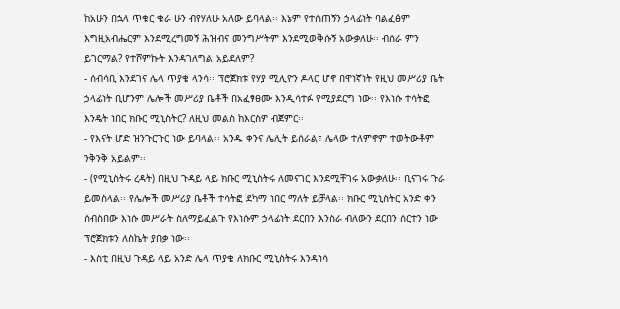ከአሁን በኋላ ጥቁር ቁራ ሁን ብየሃለሁ አለው ይባላል፡፡ እኔም የተሰጠኝን ኃላፊነት ባልፈፅም እግዚአብሔርም እንደሚረግመኝ ሕዝብና መንግሥትም እንደሚወቅሱኝ አውቃለሁ፡፡ ብሰራ ምን ይገርማል? የተሾምኩት እንዳገለግል አይደለም?
- ሰብሳቢ እንደገና ሌላ ጥያቄ ላንሳ፡፡ ፕሮጀክቱ የሃያ ሚሊዮን ዶላር ሆኖ በዋነኛነት የዚህ መሥሪያ ቤት ኃላፊነት ቢሆንም ሌሎች መሥሪያ ቤቶች በአፈፃፀሙ እንዲሳተፉ የሚያደርግ ነው፡፡ የእነሱ ተሳትፎ እንዴት ነበር ክቡር ሚኒስትር? ለዚህ መልስ ከእርስዎ ብጀምር፡፡
- የእናት ሆድ ዝንጉርጉር ነው ይባላል፡፡ አንዱ ቀንና ሌሊት ይሰራል፣ ሌላው ተለምኖም ተወትውቶም ንቅንቅ አይልም፡፡
- (የሚኒስትሩ ረዳት) በዚህ ጉዳይ ላይ ክቡር ሚኒስትሩ ለመናገር እንደሚቸገሩ አውቃለሁ፡፡ ቢናገሩ ጉራ ይመስላል፡፡ የሌሎች መሥሪያ ቤቶች ተሳትፎ ደካማ ነበር ማለት ይቻላል፡፡ ክቡር ሚኒስትር አንድ ቀን ሰብስበው እነሱ መሥራት ስለማይፈልጉ የእነሱም ኃላፊነት ደርበን እንስራ ብለውን ደርበን ሰርተን ነው ፕሮጀክቱን ለስኬት ያበቃ ነው፡፡
- እስቲ በዚህ ጉዳይ ላይ አንድ ሌላ ጥያቄ ለክቡር ሚኒስትሩ እንዳነሳ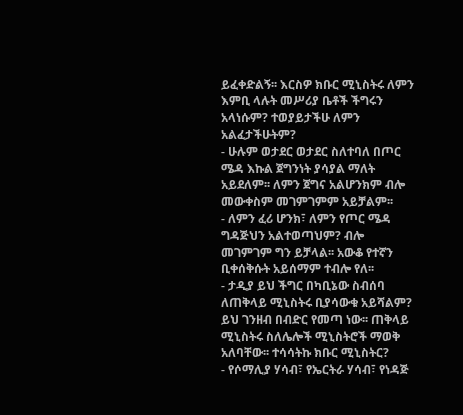ይፈቀድልኝ፡፡ እርስዎ ክቡር ሚኒስትሩ ለምን እምቢ ላሉት መሥሪያ ቤቶች ችግሩን አላነሱም? ተወያይታችሁ ለምን አልፈታችሁትም?
- ሁሉም ወታደር ወታደር ስለተባለ በጦር ሜዳ እኩል ጀግንነት ያሳያል ማለት አይደለም፡፡ ለምን ጀግና አልሆንክም ብሎ መውቀስም መገምገምም አይቻልም፡፡
- ለምን ፈሪ ሆንክ፣ ለምን የጦር ሜዳ ግዳጅህን አልተወጣህም? ብሎ መገምገም ግን ይቻላል፡፡ አውቆ የተኛን ቢቀሰቅሱት አይሰማም ተብሎ የለ፡፡
- ታዲያ ይህ ችግር በካቢኔው ስብሰባ ለጠቅላይ ሚኒስትሩ ቢያሳውቁ አይሻልም? ይህ ገንዘብ በብድር የመጣ ነው፡፡ ጠቅላይ ሚኒስትሩ ስለሌሎች ሚኒስትሮች ማወቅ አለባቸው፡፡ ተሳሳትኩ ክቡር ሚኒስትር?
- የሶማሊያ ሃሳብ፣ የኤርትራ ሃሳብ፣ የነዳጅ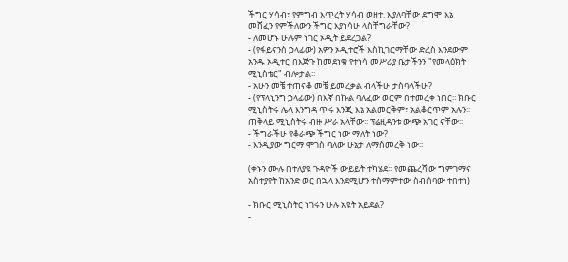ችግር ሃሳብ፣ የምግብ እጥረት ሃሳብ ወዘተ. እያለባቸው ደግሞ እኔ መሸፈን የምችለውን ችግር እያነሳሁ ላስቸግራቸው?
- ለመሆኑ ሁሉም ነገር ኦዲት ይደረጋል?
- (የፋይናንስ ኃላፊው) አዎን ኦዲተሮች እስኪገርማቸው ድረስ እንደውም አንዱ ኦዲተር በእጅጉ ከመደነቁ የተነሳ መሥሪያ ቤታችንን "የመላዕክት ሚኒስቴር" ብሎታል፡፡
- አሁን መቼ ተጠናቆ መቼ ይመረቃል ብላችሁ ታስባላችሁ?
- (የፕላኒንግ ኃላፊው) በእኛ በኩል ባለፈው ወርም በተመረቀ ነበር፡፡ ክቡር ሚኒስትሩ ሌላ እንግዳ ጥሩ እንጂ እኔ አልመርቅም፣ አልቆርጥም አሉን፡፡ ጠቅላይ ሚኒስትሩ ብዙ ሥራ አላቸው፡፡ ፕሬዚዳንቱ ውጭ አገር ናቸው፡፡
- ችግራችሁ የቆራጭ ችግር ነው ማለት ነው?
- እንዲያው ግርማ ሞገስ ባለው ሁኔታ ለማስመረቅ ነው፡፡

(ቀኑን ሙሉ በተለያዩ ጉዳዮች ውይይት ተካሄደ፡፡ የመጨረሻው ግምገማና አስተያየት ከአንድ ወር በኋላ እንደሚሆን ተስማምተው ስብሰባው ተበተነ)

- ክቡር ሚኒስትር ነገሩን ሁሉ አዩት አይደል?
-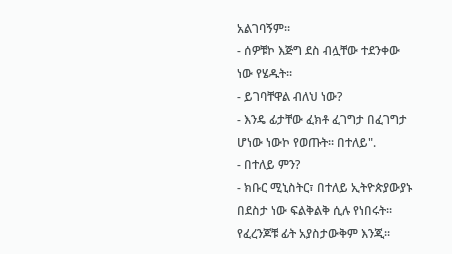አልገባኝም፡፡
- ሰዎቹኮ እጅግ ደስ ብሏቸው ተደንቀው ነው የሄዱት፡፡
- ይገባቸዋል ብለህ ነው?
- እንዴ ፊታቸው ፈክቶ ፈገግታ በፈገግታ ሆነው ነውኮ የወጡት፡፡ በተለይ".
- በተለይ ምን?
- ክቡር ሚኒስትር፣ በተለይ ኢትዮጵያውያኑ በደስታ ነው ፍልቅልቅ ሲሉ የነበሩት፡፡ የፈረንጆቹ ፊት አያስታውቅም እንጂ፡፡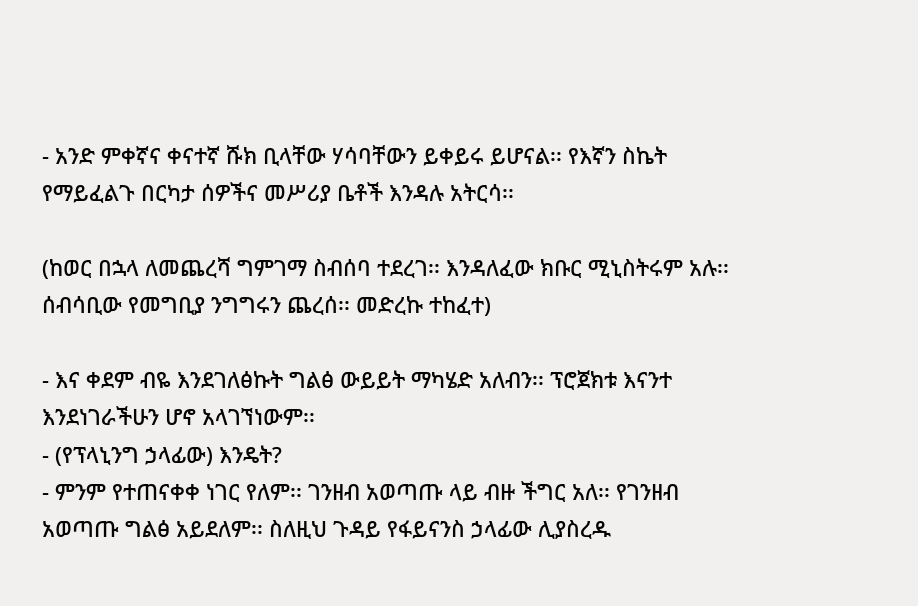- አንድ ምቀኛና ቀናተኛ ሹክ ቢላቸው ሃሳባቸውን ይቀይሩ ይሆናል፡፡ የእኛን ስኬት የማይፈልጉ በርካታ ሰዎችና መሥሪያ ቤቶች እንዳሉ አትርሳ፡፡

(ከወር በኋላ ለመጨረሻ ግምገማ ስብሰባ ተደረገ፡፡ እንዳለፈው ክቡር ሚኒስትሩም አሉ፡፡ ሰብሳቢው የመግቢያ ንግግሩን ጨረሰ፡፡ መድረኩ ተከፈተ)

- እና ቀደም ብዬ እንደገለፅኩት ግልፅ ውይይት ማካሄድ አለብን፡፡ ፕሮጀክቱ እናንተ እንደነገራችሁን ሆኖ አላገኘነውም፡፡
- (የፕላኒንግ ኃላፊው) እንዴት?
- ምንም የተጠናቀቀ ነገር የለም፡፡ ገንዘብ አወጣጡ ላይ ብዙ ችግር አለ፡፡ የገንዘብ አወጣጡ ግልፅ አይደለም፡፡ ስለዚህ ጉዳይ የፋይናንስ ኃላፊው ሊያስረዱ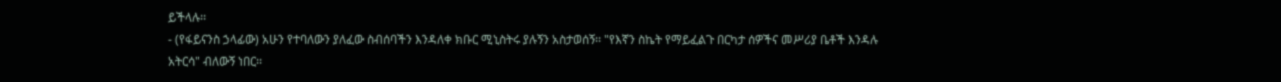ይችላሉ፡፡
- (የፋይናንስ ኃላፊው) አሁን የተባለውን ያለፈው ስብሰባችን እንዳለቀ ክቡር ሚኒስትሩ ያሉኝን አስታወሰኝ፡፡ "የእኛን ስኬት የማይፈልጉ በርካታ ሰዎችና መሥሪያ ቤቶች እንዳሉ አትርሳ" ብለውኝ ነበር፡፡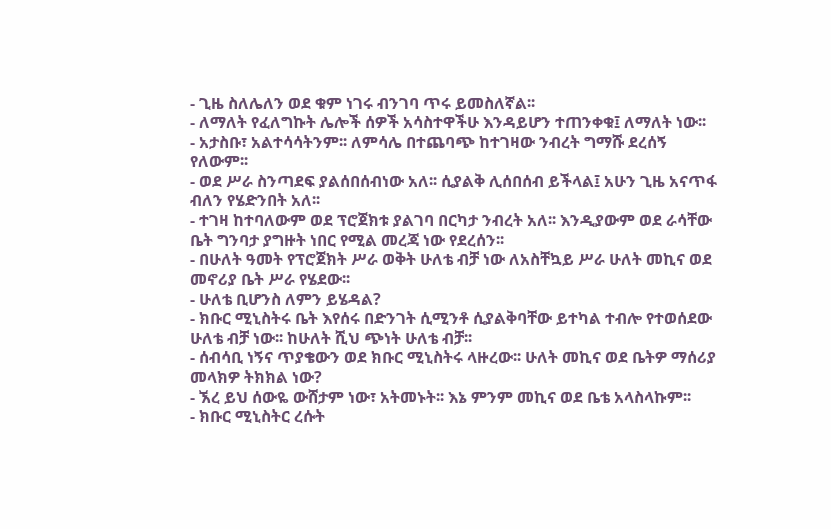- ጊዜ ስለሌለን ወደ ቁም ነገሩ ብንገባ ጥሩ ይመስለኛል፡፡
- ለማለት የፈለግኩት ሌሎች ሰዎች አሳስተዋችሁ እንዳይሆን ተጠንቀቁ፤ ለማለት ነው፡፡
- አታስቡ፣ አልተሳሳትንም፡፡ ለምሳሌ በተጨባጭ ከተገዛው ንብረት ግማሹ ደረሰኝ የለውም፡፡
- ወደ ሥራ ስንጣደፍ ያልሰበሰብነው አለ፡፡ ሲያልቅ ሊሰበሰብ ይችላል፤ አሁን ጊዜ አናጥፋ ብለን የሄድንበት አለ፡፡
- ተገዛ ከተባለውም ወደ ፕሮጀክቱ ያልገባ በርካታ ንብረት አለ፡፡ እንዲያውም ወደ ራሳቸው ቤት ግንባታ ያግዙት ነበር የሚል መረጃ ነው የደረሰን፡፡
- በሁለት ዓመት የፕሮጀክት ሥራ ወቅት ሁለቴ ብቻ ነው ለአስቸኳይ ሥራ ሁለት መኪና ወደ መኖሪያ ቤት ሥራ የሄደው፡፡
- ሁለቴ ቢሆንስ ለምን ይሄዳል?
- ክቡር ሚኒስትሩ ቤት እየሰሩ በድንገት ሲሚንቶ ሲያልቅባቸው ይተካል ተብሎ የተወሰደው ሁለቴ ብቻ ነው፡፡ ከሁለት ሺህ ጭነት ሁለቴ ብቻ፡፡
- ሰብሳቢ ነኝና ጥያቄውን ወደ ክቡር ሚኒስትሩ ላዙረው፡፡ ሁለት መኪና ወደ ቤትዎ ማሰሪያ መላክዎ ትክክል ነው?
- ኧረ ይህ ሰውዬ ውሸታም ነው፣ አትመኑት፡፡ እኔ ምንም መኪና ወደ ቤቴ አላስላኩም፡፡
- ክቡር ሚኒስትር ረሱት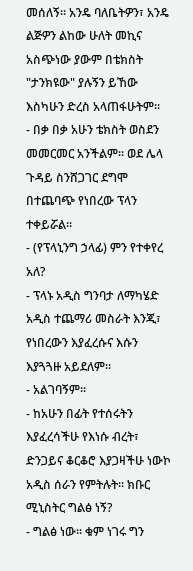መሰለኝ፡፡ አንዴ ባለቤትዎን፣ አንዴ ልጅዎን ልከው ሁለት መኪና አስጭነው ያውም በቴክስት "ታንክዩው" ያሉኝን ይኸው እስካሁን ድረስ አላጠፋሁትም፡፡
- በቃ በቃ አሁን ቴክስት ወስደን መመርመር አንችልም፡፡ ወደ ሌላ ጉዳይ ስንሸጋገር ደግሞ በተጨባጭ የነበረው ፕላን ተቀይሯል፡፡
- (የፕላኒንግ ኃላፊ) ምን የተቀየረ አለ?
- ፕላኑ አዲስ ግንባታ ለማካሄድ አዲስ ተጨማሪ መስራት እንጂ፣ የነበረውን እያፈረሱና እሱን እያጓጓዙ አይደለም፡፡
- አልገባኝም፡፡
- ከአሁን በፊት የተሰሩትን እያፈረሳችሁ የእነሱ ብረት፣ ድንጋይና ቆርቆሮ እያጋዛችሁ ነውኮ አዲስ ሰራን የምትሉት፡፡ ክቡር ሚኒስትር ግልፅ ነኝ?
- ግልፅ ነው፡፡ ቁም ነገሩ ግን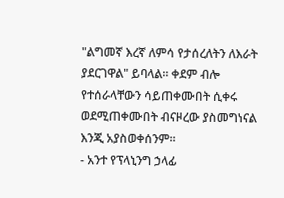"ልግመኛ እረኛ ለምሳ የታሰረለትን ለእራት ያደርገዋል" ይባላል፡፡ ቀደም ብሎ  የተሰራላቸውን ሳይጠቀሙበት ሲቀሩ ወደሚጠቀሙበት ብናዞረው ያስመግነናል እንጂ አያስወቀሰንም፡፡
- አንተ የፕላኒንግ ኃላፊ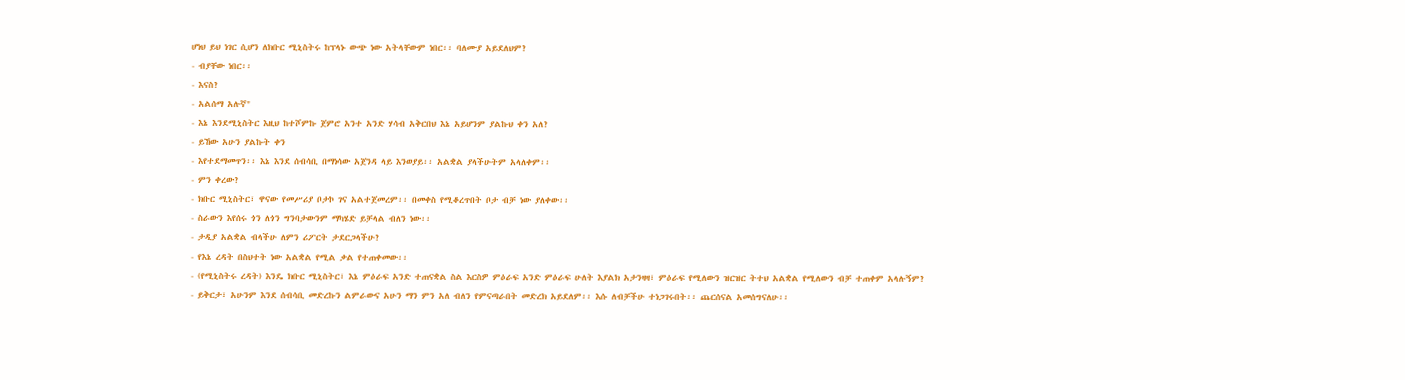ሆነህ ይህ ነገር ሲሆን ለክቡር ሚኒስትሩ ከፕላኑ ውጭ ነው አትላቸውም ነበር፡፡ ባለሙያ አይደለህም?
- ብያቸው ነበር፡፡
- እናስ?
- አልሰማ አሉኛ"
- እኔ እንደሚኒስትር እዚህ ከተሾምኩ ጀምሮ አንተ አንድ ሃሳብ አቅርበህ እኔ አይሆንም ያልኩህ ቀን አለ?
- ይኸው አሁን ያልኩት ቀን
- እየተደማመጥን፡፡ እኔ እንደ ሰብሳቢ በማነሳው አጀንዳ ላይ እንወያይ፡፡ አልቋል ያላችሁትም አላለቀም፡፡
- ምን ቀረው?
- ክቡር ሚኒስትር፣ ዋናው የመሥሪያ ቦታኮ ገና አልተጀመረም፡፡ በመቀስ የሚቆረጥበት ቦታ ብቻ ነው ያለቀው፡፡
- ስራውን እየሰሩ ጎን ለጎን ግንባታውንም ማካሄድ ይቻላል ብለን ነው፡፡
- ታዲያ አልቋል ብላችሁ ለምን ሪፖርት ታደርጋላችሁ?
- የእኔ ረዳት በስህተት ነው አልቋል የሚል ቃል የተጠቀመው፡፡
- (የሚኒስትሩ ረዳት) እንዴ ክቡር ሚኒስትር፣ እኔ ምዕራፍ አንድ ተጠናቋል ስል እርስዎ ምዕራፍ አንድ ምዕራፍ ሁለት እያልክ አታንዛዛ፣ ምዕራፍ የሚለውን ዝርዝር ትተህ አልቋል የሚለውን ብቻ ተጠቀም አላሉኝም?
- ይቅርታ፣ አሁንም እንደ ሰብሳቢ መድረኩን ልምራውና አሁን ማን ምን አለ ብለን የምናጣራበት መድረክ አይደለም፡፡ እሱ ለብቻችሁ ተነጋገሩበት፡፡ ጨርሰናል አመሰግናለሁ፡፡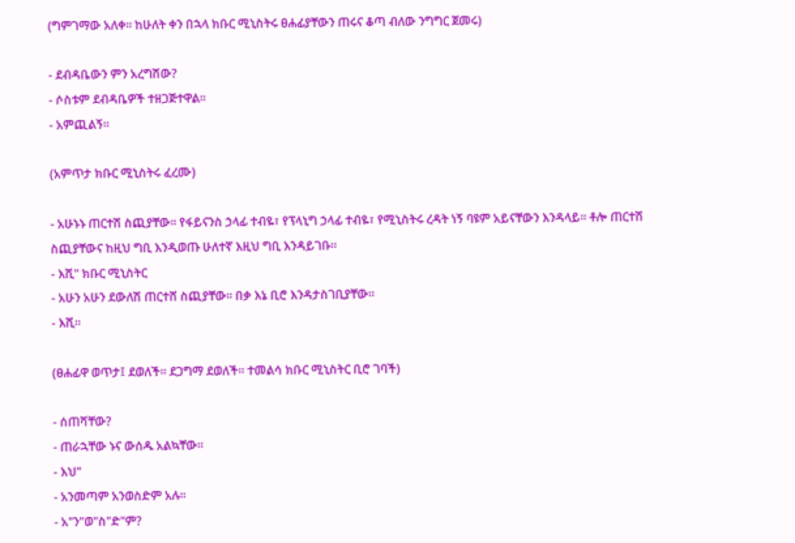(ግምገማው አለቀ፡፡ ከሁለት ቀን በኋላ ክቡር ሚኒስትሩ ፀሐፊያቸውን ጠሩና ቆጣ ብለው ንግግር ጀመሩ)

- ደብዳቤውን ምን አረግሽው?
- ሶስቱም ደብዳቤዎች ተዘጋጅተዋል፡፡
- አምጪልኝ፡፡

(አምጥታ ክቡር ሚኒስትሩ ፈረሙ)

- አሁኑኑ ጠርተሽ ስጪያቸው፡፡ የፋይናንስ ኃላፊ ተብዬ፣ የፕላኒግ ኃላፊ ተብዬ፣ የሚኒስትሩ ረዳት ነኝ ባዩም አይናቸውን እንዳላይ፡፡ ቶሎ ጠርተሽ ስጪያቸውና ከዚህ ግቢ እንዲወጡ ሁለተኛ እዚህ ግቢ እንዳይገቡ፡፡
- እሺ" ክቡር ሚኒስትር
- አሁን አሁን ደውለሽ ጠርተሸ ስጪያቸው፡፡ በቃ እኔ ቢሮ እንዳታስገቢያቸው፡፡
- እሺ፡፡

(ፀሐፊዋ ወጥታ፤ ደወለች፡፡ ደጋግማ ደወለች፡፡ ተመልሳ ክቡር ሚኒስትር ቢሮ ገባች)

- ሰጠሻቸው?
- ጠራኋቸው ኑና ውሰዱ አልኳቸው፡፡
- እህ"
- አንመጣም አንወስድም አሉ፡፡
- አ"ን"ወ"ስ"ድ"ም?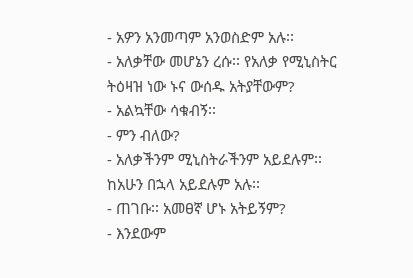- አዎን አንመጣም አንወስድም አሉ፡፡
- አለቃቸው መሆኔን ረሱ፡፡ የአለቃ የሚኒስትር ትዕዛዝ ነው ኑና ውሰዱ አትያቸውም?
- አልኳቸው ሳቁብኝ፡፡
- ምን ብለው?
- አለቃችንም ሚኒስትራችንም አይደሉም፡፡ ከአሁን በኋላ አይደሉም አሉ፡፡
- ጠገቡ፡፡ አመፀኛ ሆኑ አትይኝም?
- እንደውም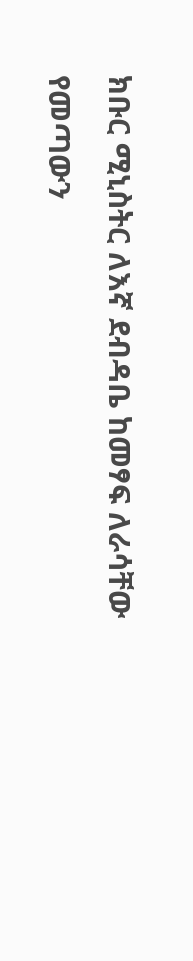ክቡር ሚኒስትር ለእኛ ደብዳቤ ከመፃፍ ለራሳቸው የመጣውን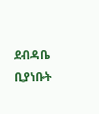ደብዳቤ ቢያነቡት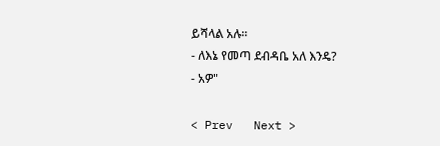ይሻላል አሉ፡፡
- ለእኔ የመጣ ደብዳቤ አለ እንዴ?
- አዎ"

< Prev   Next >